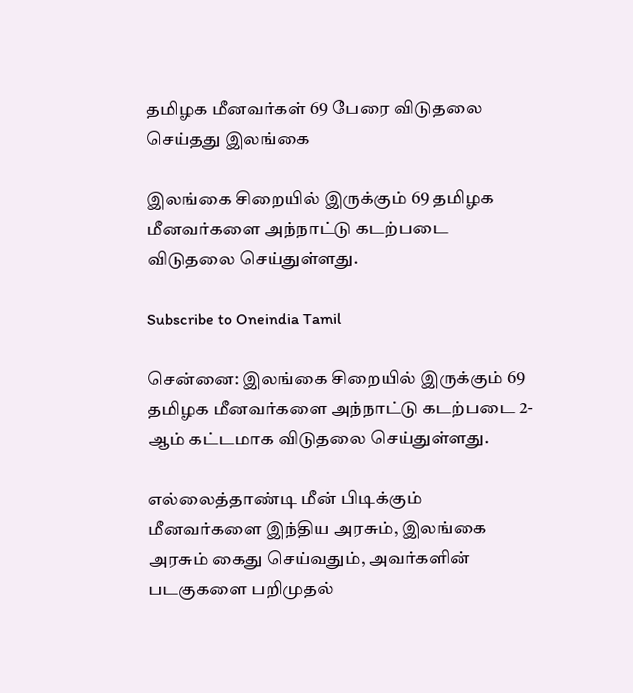தமிழக மீனவர்கள் 69 பேரை விடுதலை செய்தது இலங்கை

இலங்கை சிறையில் இருக்கும் 69 தமிழக மீனவர்களை அந்நாட்டு கடற்படை விடுதலை செய்துள்ளது.

Subscribe to Oneindia Tamil

சென்னை: இலங்கை சிறையில் இருக்கும் 69 தமிழக மீனவர்களை அந்நாட்டு கடற்படை 2-ஆம் கட்டமாக விடுதலை செய்துள்ளது.

எல்லைத்தாண்டி மீன் பிடிக்கும் மீனவர்களை இந்திய அரசும், இலங்கை அரசும் கைது செய்வதும், அவர்களின் படகுகளை பறிமுதல்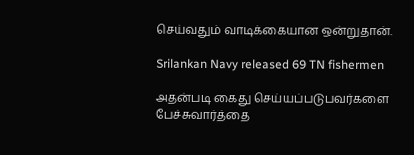செய்வதும் வாடிக்கையான ஒன்றுதான்.

Srilankan Navy released 69 TN fishermen

அதன்படி கைது செய்யப்படுபவர்களை பேச்சுவார்த்தை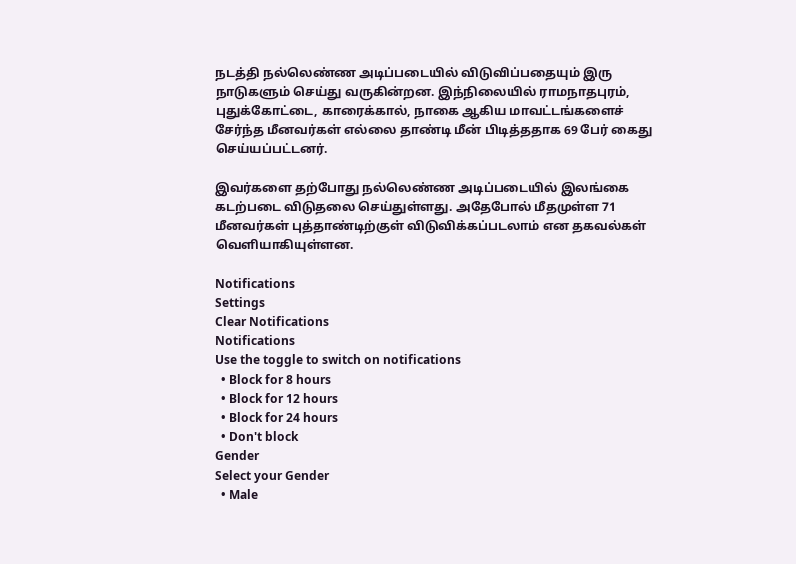நடத்தி நல்லெண்ண அடிப்படையில் விடுவிப்பதையும் இரு நாடுகளும் செய்து வருகின்றன. இந்நிலையில் ராமநாதபுரம், புதுக்கோட்டை, காரைக்கால், நாகை ஆகிய மாவட்டங்களைச் சேர்ந்த மீனவர்கள் எல்லை தாண்டி மீன் பிடித்ததாக 69 பேர் கைது செய்யப்பட்டனர்.

இவர்களை தற்போது நல்லெண்ண அடிப்படையில் இலங்கை கடற்படை விடுதலை செய்துள்ளது. அதேபோல் மீதமுள்ள 71 மீனவர்கள் புத்தாண்டிற்குள் விடுவிக்கப்படலாம் என தகவல்கள் வெளியாகியுள்ளன.

Notifications
Settings
Clear Notifications
Notifications
Use the toggle to switch on notifications
  • Block for 8 hours
  • Block for 12 hours
  • Block for 24 hours
  • Don't block
Gender
Select your Gender
  • Male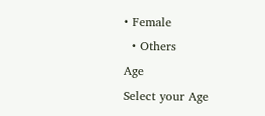• Female
  • Others
Age
Select your Age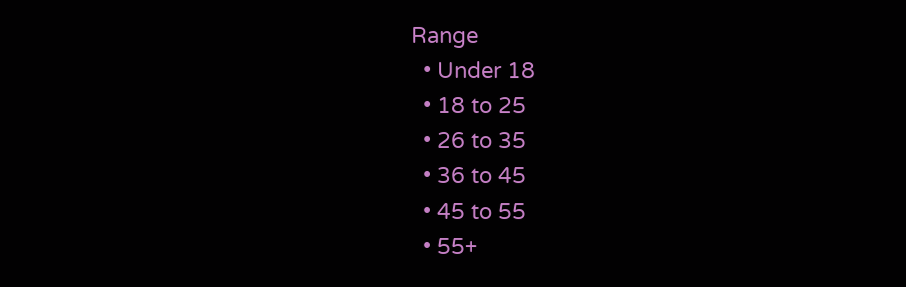Range
  • Under 18
  • 18 to 25
  • 26 to 35
  • 36 to 45
  • 45 to 55
  • 55+